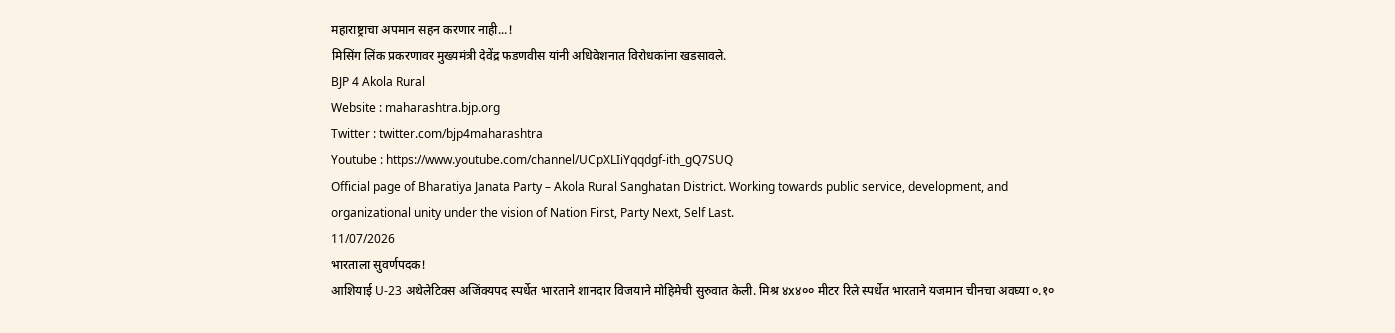महाराष्ट्राचा अपमान सहन करणार नाही...!
मिसिंग लिंक प्रकरणावर मुख्यमंत्री देवेंद्र फडणवीस यांनी अधिवेशनात विरोधकांना खडसावले.
BJP 4 Akola Rural
Website : maharashtra.bjp.org
Twitter : twitter.com/bjp4maharashtra
Youtube : https://www.youtube.com/channel/UCpXLIiYqqdgf-ith_gQ7SUQ
Official page of Bharatiya Janata Party – Akola Rural Sanghatan District. Working towards public service, development, and organizational unity under the vision of Nation First, Party Next, Self Last.
11/07/2026
भारताला सुवर्णपदक!
आशियाई U-23 अथेलेटिक्स अजिंक्यपद स्पर्धेत भारताने शानदार विजयाने मोहिमेची सुरुवात केली. मिश्र ४x४०० मीटर रिले स्पर्धेत भारताने यजमान चीनचा अवघ्या ०.१०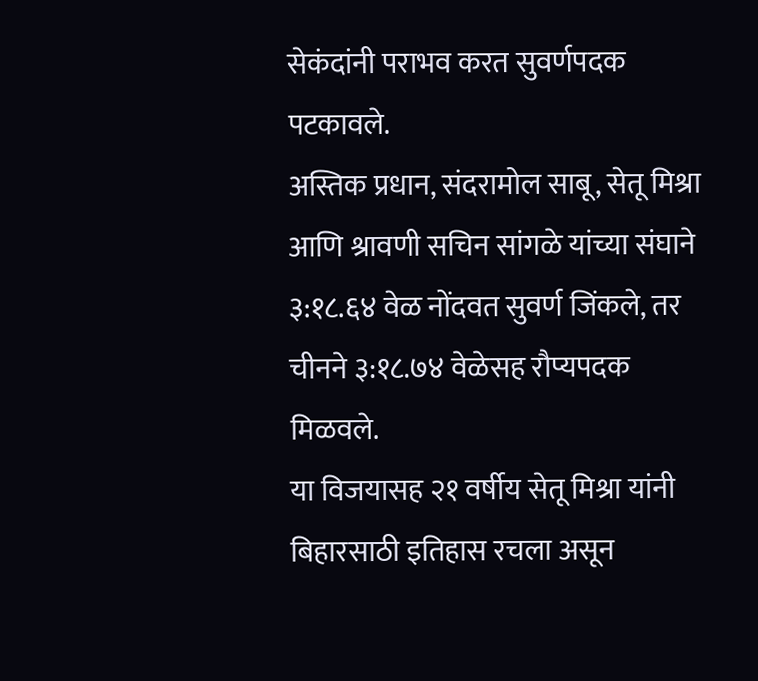सेकंदांनी पराभव करत सुवर्णपदक पटकावले.
अस्तिक प्रधान, संदरामोल साबू, सेतू मिश्रा आणि श्रावणी सचिन सांगळे यांच्या संघाने ३:१८.६४ वेळ नोंदवत सुवर्ण जिंकले, तर चीनने ३:१८.७४ वेळेसह रौप्यपदक मिळवले.
या विजयासह २१ वर्षीय सेतू मिश्रा यांनी बिहारसाठी इतिहास रचला असून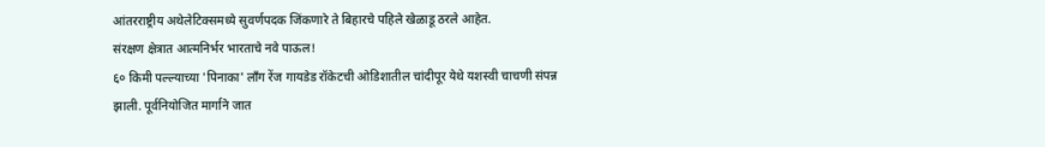आंतरराष्ट्रीय अथेलेटिक्समध्ये सुवर्णपदक जिंकणारे ते बिहारचे पहिले खेळाडू ठरले आहेत.
संरक्षण क्षेत्रात आत्मनिर्भर भारताचे नवे पाऊल!
६० किमी पल्ल्याच्या 'पिनाका' लॉंग रेंज गायडेड रॉकेटची ओडिशातील चांदीपूर येथे यशस्वी चाचणी संपन्न झाली. पूर्वनियोजित मार्गाने जात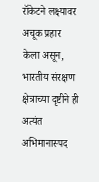रॉकेटने लक्ष्यावर अचूक प्रहार केला असून, भारतीय संरक्षण क्षेत्राच्या दृष्टीने ही अत्यंत अभिमानास्पद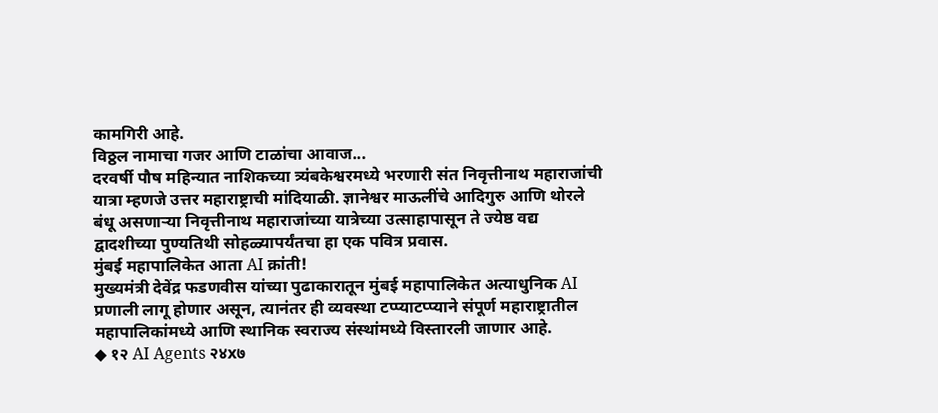कामगिरी आहे.
विठ्ठल नामाचा गजर आणि टाळांचा आवाज...
दरवर्षी पौष महिन्यात नाशिकच्या त्र्यंबकेश्वरमध्ये भरणारी संत निवृत्तीनाथ महाराजांची यात्रा म्हणजे उत्तर महाराष्ट्राची मांदियाळी. ज्ञानेश्वर माऊलींचे आदिगुरु आणि थोरले बंधू असणाऱ्या निवृत्तीनाथ महाराजांच्या यात्रेच्या उत्साहापासून ते ज्येष्ठ वद्य द्वादशीच्या पुण्यतिथी सोहळ्यापर्यंतचा हा एक पवित्र प्रवास.
मुंबई महापालिकेत आता AI क्रांती!
मुख्यमंत्री देवेंद्र फडणवीस यांच्या पुढाकारातून मुंबई महापालिकेत अत्याधुनिक AI प्रणाली लागू होणार असून, त्यानंतर ही व्यवस्था टप्प्याटप्प्याने संपूर्ण महाराष्ट्रातील महापालिकांमध्ये आणि स्थानिक स्वराज्य संस्थांमध्ये विस्तारली जाणार आहे.
◆ १२ AI Agents २४x७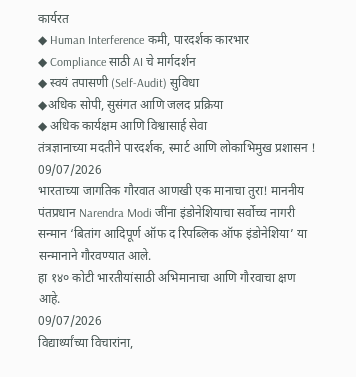कार्यरत
◆ Human Interference कमी, पारदर्शक कारभार
◆ Compliance साठी AI चे मार्गदर्शन
◆ स्वयं तपासणी (Self-Audit) सुविधा
◆अधिक सोपी, सुसंगत आणि जलद प्रक्रिया
◆ अधिक कार्यक्षम आणि विश्वासार्ह सेवा
तंत्रज्ञानाच्या मदतीने पारदर्शक, स्मार्ट आणि लोकाभिमुख प्रशासन !
09/07/2026
भारताच्या जागतिक गौरवात आणखी एक मानाचा तुरा! माननीय पंतप्रधान Narendra Modi जींना इंडोनेशियाचा सर्वोच्च नागरी सन्मान ‘बितांग आदिपूर्ण ऑफ द रिपब्लिक ऑफ इंडोनेशिया’ या सन्मानाने गौरवण्यात आले.
हा १४० कोटी भारतीयांसाठी अभिमानाचा आणि गौरवाचा क्षण आहे.
09/07/2026
विद्यार्थ्यांच्या विचारांना,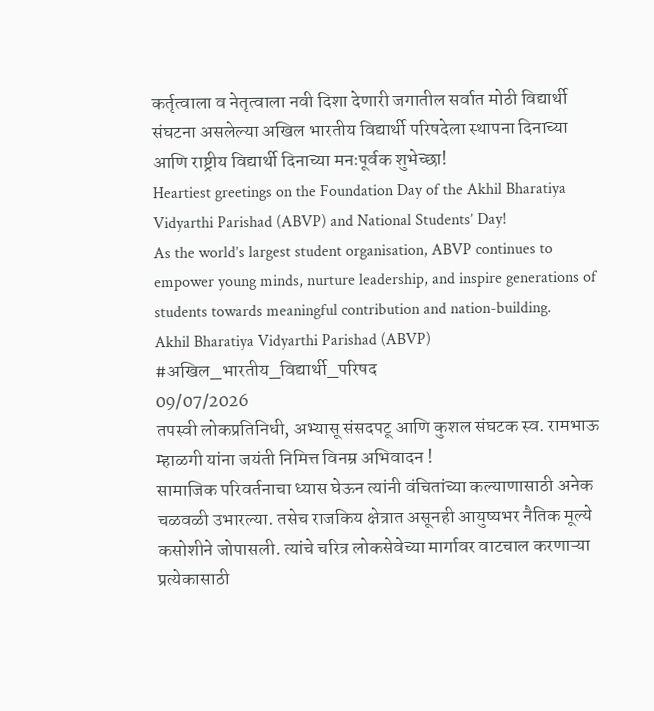कर्तृत्वाला व नेतृत्वाला नवी दिशा देणारी जगातील सर्वात मोठी विद्यार्थी संघटना असलेल्या अखिल भारतीय विद्यार्थी परिषदेला स्थापना दिनाच्या आणि राष्ट्रीय विद्यार्थी दिनाच्या मनःपूर्वक शुभेच्छा!
Heartiest greetings on the Foundation Day of the Akhil Bharatiya Vidyarthi Parishad (ABVP) and National Students’ Day!
As the world’s largest student organisation, ABVP continues to empower young minds, nurture leadership, and inspire generations of students towards meaningful contribution and nation-building.
Akhil Bharatiya Vidyarthi Parishad (ABVP)
#अखिल_भारतीय_विद्यार्थी_परिषद
09/07/2026
तपस्वी लोकप्रतिनिधी, अभ्यासू संसदपटू आणि कुशल संघटक स्व. रामभाऊ म्हाळगी यांना जयंती निमित्त विनम्र अभिवादन !
सामाजिक परिवर्तनाचा ध्यास घेऊन त्यांनी वंचितांच्या कल्याणासाठी अनेक चळवळी उभारल्या. तसेच राजकिय क्षेत्रात असूनही आयुष्यभर नैतिक मूल्ये कसोशीने जोपासली. त्यांचे चरित्र लोकसेवेच्या मार्गावर वाटचाल करणाऱ्या प्रत्येकासाठी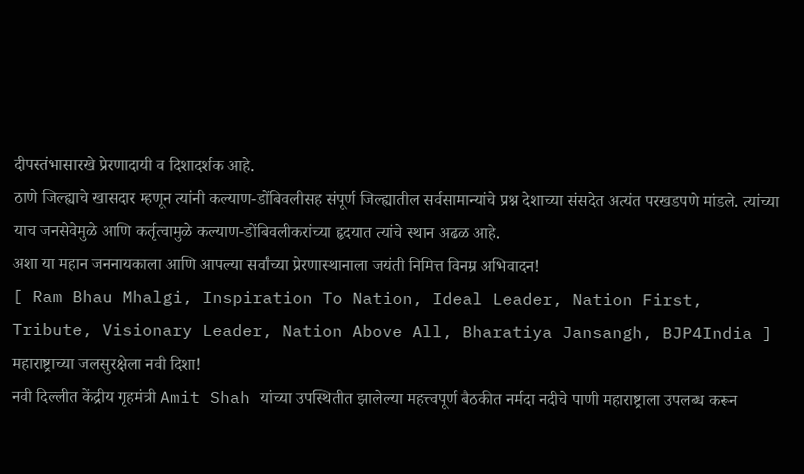दीपस्तंभासारखे प्रेरणादायी व दिशादर्शक आहे.
ठाणे जिल्ह्याचे खासदार म्हणून त्यांनी कल्याण-डोंबिवलीसह संपूर्ण जिल्ह्यातील सर्वसामान्यांचे प्रश्न देशाच्या संसदेत अत्यंत परखडपणे मांडले. त्यांच्या याच जनसेवेमुळे आणि कर्तृत्वामुळे कल्याण-डोंबिवलीकरांच्या हृदयात त्यांचे स्थान अढळ आहे.
अशा या महान जननायकाला आणि आपल्या सर्वांच्या प्रेरणास्थानाला जयंती निमित्त विनम्र अभिवादन!
[ Ram Bhau Mhalgi, Inspiration To Nation, Ideal Leader, Nation First, Tribute, Visionary Leader, Nation Above All, Bharatiya Jansangh, BJP4India ]
महाराष्ट्राच्या जलसुरक्षेला नवी दिशा!
नवी दिल्लीत केंद्रीय गृहमंत्री Amit Shah यांच्या उपस्थितीत झालेल्या महत्त्वपूर्ण बैठकीत नर्मदा नदीचे पाणी महाराष्ट्राला उपलब्ध करून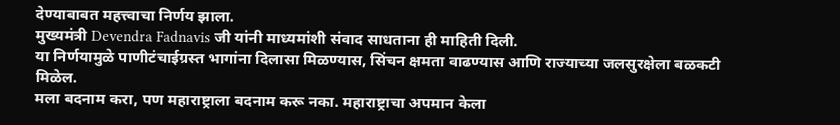देण्याबाबत महत्त्वाचा निर्णय झाला.
मुख्यमंत्री Devendra Fadnavis जी यांनी माध्यमांशी संवाद साधताना ही माहिती दिली.
या निर्णयामुळे पाणीटंचाईग्रस्त भागांना दिलासा मिळण्यास, सिंचन क्षमता वाढण्यास आणि राज्याच्या जलसुरक्षेला बळकटी मिळेल.
मला बदनाम करा, पण महाराष्ट्राला बदनाम करू नका. महाराष्ट्राचा अपमान केला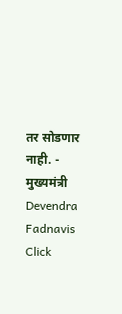तर सोडणार नाही. - मुख्यमंत्री Devendra Fadnavis
Click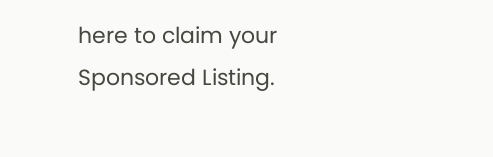here to claim your Sponsored Listing.